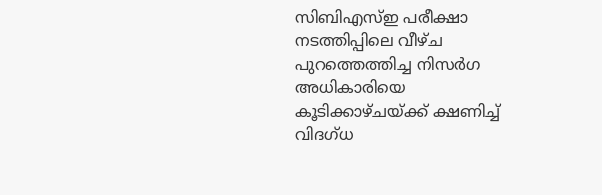സിബിഎസ്ഇ പരീക്ഷാ നടത്തിപ്പിലെ വീഴ്ച പുറത്തെത്തിച്ച നിസർഗ അധികാരിയെ കൂടിക്കാഴ്ചയ്ക്ക് ക്ഷണിച്ച് വിദഗ്ധ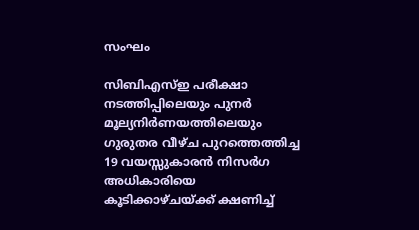സംഘം

സിബിഎസ്ഇ പരീക്ഷാ നടത്തിപ്പിലെയും പുനർ മൂല്യനിർണയത്തിലെയും ഗുരുതര വീഴ്ച പുറത്തെത്തിച്ച 19 വയസ്സുകാരൻ നിസർഗ അധികാരിയെ കൂടിക്കാഴ്ചയ്ക്ക് ക്ഷണിച്ച്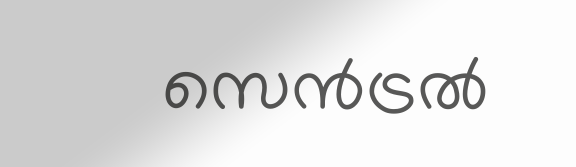സെൻട്രൽ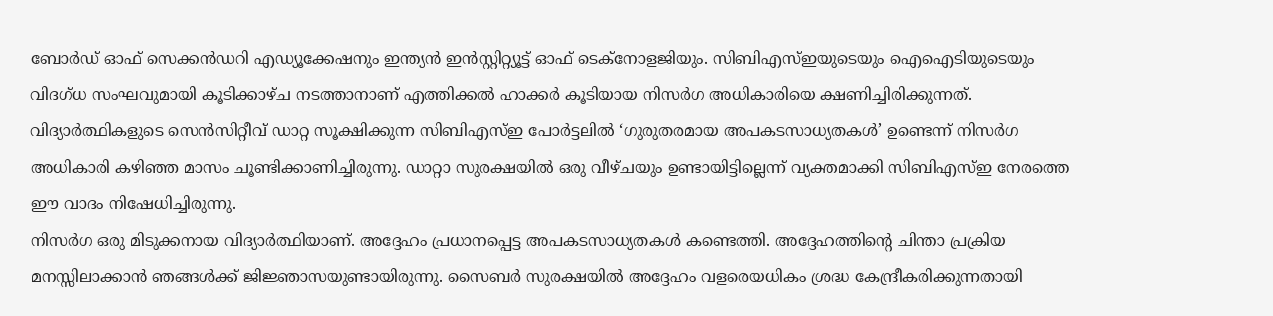ബോർഡ് ഓഫ് സെക്കൻഡറി എഡ്യൂക്കേഷനും ഇന്ത്യൻ ഇൻസ്റ്റിറ്റ്യൂട്ട് ഓഫ് ടെക്നോളജിയും. സിബിഎസ്ഇയുടെയും ഐഐടിയുടെയും വിദഗ്ധ സംഘവുമായി കൂടിക്കാഴ്ച നടത്താനാണ് എത്തിക്കൽ ഹാക്കർ കൂടിയായ നിസർഗ അധികാരിയെ ക്ഷണിച്ചിരിക്കുന്നത്. വിദ്യാർത്ഥികളുടെ സെൻസിറ്റീവ് ഡാറ്റ സൂക്ഷിക്കുന്ന സിബിഎസ്ഇ പോർട്ടലിൽ ‘ഗുരുതരമായ അപകടസാധ്യതകൾ’ ഉണ്ടെന്ന് നിസർഗ അധികാരി കഴിഞ്ഞ മാസം ചൂണ്ടിക്കാണിച്ചിരുന്നു. ഡാറ്റാ സുരക്ഷയിൽ ഒരു വീഴ്ചയും ഉണ്ടായിട്ടില്ലെന്ന് വ്യക്തമാക്കി സിബിഎസ്ഇ നേരത്തെ ഈ വാദം നിഷേധിച്ചിരുന്നു.
നിസർഗ ഒരു മിടുക്കനായ വിദ്യാർത്ഥിയാണ്. അദ്ദേഹം പ്രധാനപ്പെട്ട അപകടസാധ്യതകൾ കണ്ടെത്തി. അദ്ദേഹത്തിന്റെ ചിന്താ പ്രക്രിയ മനസ്സിലാക്കാൻ ഞങ്ങൾക്ക് ജിജ്ഞാസയുണ്ടായിരുന്നു. സൈബർ സുരക്ഷയിൽ അദ്ദേഹം വളരെയധികം ശ്രദ്ധ കേന്ദ്രീകരിക്കുന്നതായി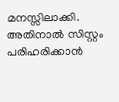മനസ്സിലാക്കി. അതിനാൽ സിസ്റ്റം പരിഹരിക്കാൻ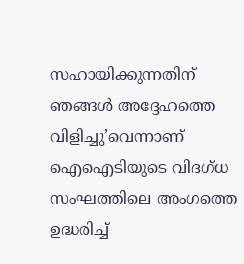സഹായിക്കുന്നതിന് ഞങ്ങൾ അദ്ദേഹത്തെ വിളിച്ചു’വെന്നാണ് ഐഐടിയുടെ വിദഗ്ധ സംഘത്തിലെ അംഗത്തെ ഉദ്ധരിച്ച്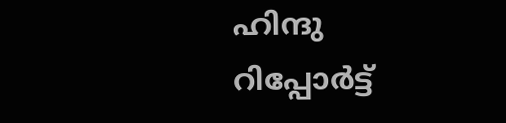ഹിന്ദു റിപ്പോർട്ട്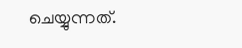ചെയ്യുന്നത്.